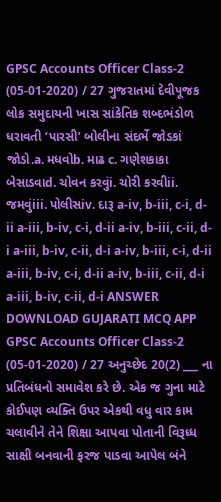GPSC Accounts Officer Class-2 (05-01-2020) / 27 ગુજરાતમાં દેવીપૂજક લોક સમુદાયની ખાસ સાંકેતિક શબ્દભંડોળ ધરાવતી ‘પારસી’ બોલીના સંદર્ભે જોડકાં જોડો.a. મધવોb. માઢ c. ગણેશકાકા બેસાડવાd. ચોવન કરવુંi. ચોરી કરવીii. જમવુંiii. પોલીસiv. દારૂ a-iv, b-iii, c-i, d-ii a-iii, b-iv, c-i, d-ii a-iv, b-iii, c-ii, d-i a-iii, b-iv, c-ii, d-i a-iv, b-iii, c-i, d-ii a-iii, b-iv, c-i, d-ii a-iv, b-iii, c-ii, d-i a-iii, b-iv, c-ii, d-i ANSWER DOWNLOAD GUJARATI MCQ APP
GPSC Accounts Officer Class-2 (05-01-2020) / 27 અનુચ્છેદ 20(2) ___ ના પ્રતિબંધનો સમાવેશ કરે છે. એક જ ગુના માટે કોઈપણ વ્યક્તિ ઉપર એકથી વધુ વાર કામ ચલાવીને તેને શિક્ષા આપવા પોતાની વિરૂધ્ધ સાક્ષી બનવાની ફરજ પાડવા આપેલ બંને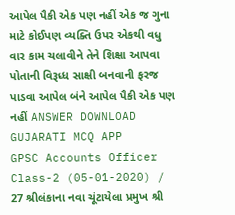આપેલ પૈકી એક પણ નહીં એક જ ગુના માટે કોઈપણ વ્યક્તિ ઉપર એકથી વધુ વાર કામ ચલાવીને તેને શિક્ષા આપવા પોતાની વિરૂધ્ધ સાક્ષી બનવાની ફરજ પાડવા આપેલ બંને આપેલ પૈકી એક પણ નહીં ANSWER DOWNLOAD GUJARATI MCQ APP
GPSC Accounts Officer Class-2 (05-01-2020) / 27 શ્રીલંકાના નવા ચૂંટાયેલા પ્રમુખ શ્રી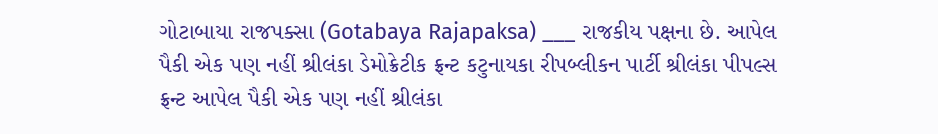ગોટાબાયા રાજપક્સા (Gotabaya Rajapaksa) ___ રાજકીય પક્ષના છે. આપેલ પૈકી એક પણ નહીં શ્રીલંકા ડેમોક્રેટીક ફ્રન્ટ કટુનાયકા રીપબ્લીકન પાર્ટી શ્રીલંકા પીપલ્સ ફ્રન્ટ આપેલ પૈકી એક પણ નહીં શ્રીલંકા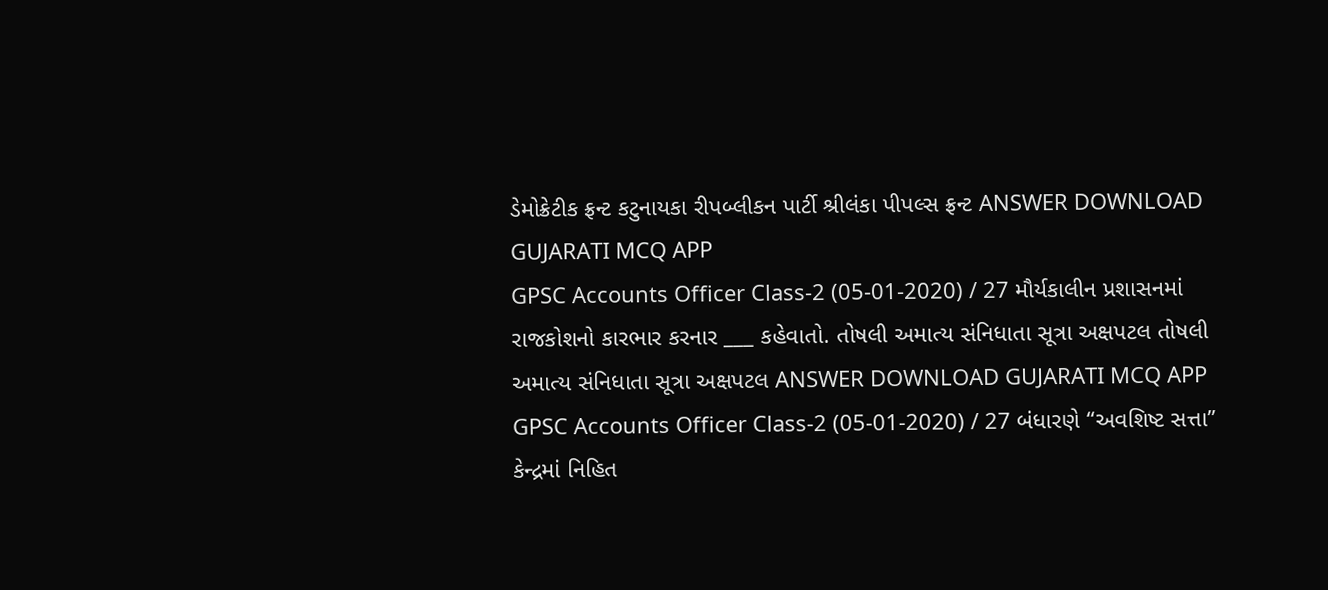ડેમોક્રેટીક ફ્રન્ટ કટુનાયકા રીપબ્લીકન પાર્ટી શ્રીલંકા પીપલ્સ ફ્રન્ટ ANSWER DOWNLOAD GUJARATI MCQ APP
GPSC Accounts Officer Class-2 (05-01-2020) / 27 મૌર્યકાલીન પ્રશાસનમાં રાજકોશનો કારભાર કરનાર ___ કહેવાતો. તોષલી અમાત્ય સંનિધાતા સૂત્રા અક્ષપટલ તોષલી અમાત્ય સંનિધાતા સૂત્રા અક્ષપટલ ANSWER DOWNLOAD GUJARATI MCQ APP
GPSC Accounts Officer Class-2 (05-01-2020) / 27 બંધારણે “અવશિષ્ટ સત્તા’’ કેન્દ્રમાં નિહિત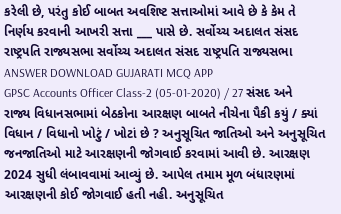કરેલી છે, પરંતુ કોઈ બાબત અવશિષ્ટ સત્તાઓમાં આવે છે કે કેમ તે નિર્ણય કરવાની આખરી સત્તા ___ પાસે છે. સર્વોચ્ચ અદાલત સંસદ રાષ્ટ્રપતિ રાજ્યસભા સર્વોચ્ચ અદાલત સંસદ રાષ્ટ્રપતિ રાજ્યસભા ANSWER DOWNLOAD GUJARATI MCQ APP
GPSC Accounts Officer Class-2 (05-01-2020) / 27 સંસદ અને રાજ્ય વિધાનસભામાં બેઠકોના આરક્ષણ બાબતે નીચેના પૈકી કયું / ક્યાં વિધાન / વિધાનો ખોટું / ખોટાં છે ? અનુસૂચિત જાતિઓ અને અનુસૂચિત જનજાતિઓ માટે આરક્ષણની જોગવાઈ કરવામાં આવી છે. આરક્ષણ 2024 સુધી લંબાવવામાં આવ્યું છે. આપેલ તમામ મૂળ બંધારણમાં આરક્ષણની કોઈ જોગવાઈ હતી નહી. અનુસૂચિત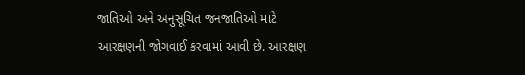જાતિઓ અને અનુસૂચિત જનજાતિઓ માટે આરક્ષણની જોગવાઈ કરવામાં આવી છે. આરક્ષણ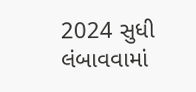2024 સુધી લંબાવવામાં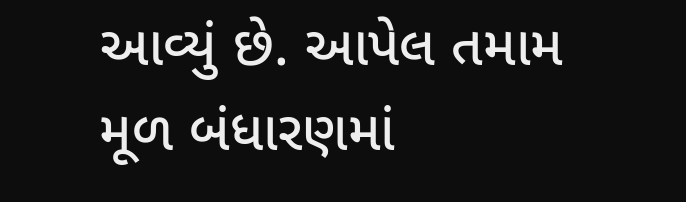આવ્યું છે. આપેલ તમામ મૂળ બંધારણમાં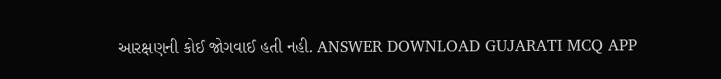આરક્ષણની કોઈ જોગવાઈ હતી નહી. ANSWER DOWNLOAD GUJARATI MCQ APP